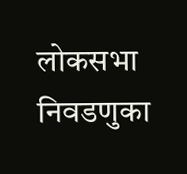लोकसभा निवडणुका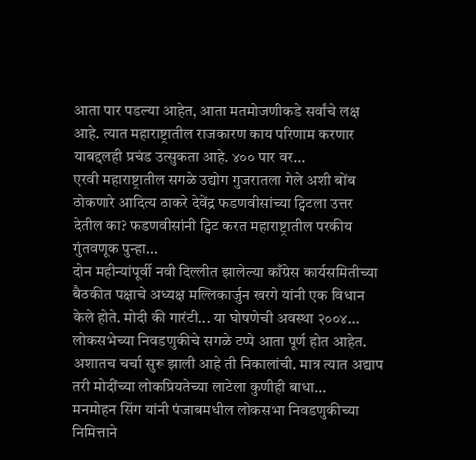आता पार पडल्या आहेत, आता मतमोजणीकडे सर्वांचे लक्ष आहे. त्यात महाराष्ट्रातील राजकारण काय परिणाम करणार याबद्दलही प्रचंड उत्सुकता आहे. ४०० पार वर...
एरवी महाराष्ट्रातील सगळे उद्योग गुजरातला गेले अशी बोंब ठोकणारे आदित्य ठाकरे देवेंद्र फडणवीसांच्या ट्विटला उत्तर देतील का? फडणवीसांनी ट्विट करत महाराष्ट्रातील परकीय गुंतवणूक पुन्हा...
दोन महीन्यांपूर्वी नवी दिल्लीत झालेल्या काँग्रेस कार्यसमितीच्या बैठकीत पक्षाचे अध्यक्ष मल्लिकार्जुन खरगे यांनी एक विधान केले होते. मोदी की गारंटी... या घोषणेची अवस्था २००४...
लोकसभेच्या निवडणुकीचे सगळे टप्पे आता पूर्ण होत आहेत. अशातच चर्चा सुरू झाली आहे ती निकालांची. मात्र त्यात अद्याप तरी मोदींच्या लोकप्रियतेच्या लाटेला कुणीही बाधा...
मनमोहन सिंग यांनी पंजाबमधील लोकसभा निवडणुकीच्या निमित्ताने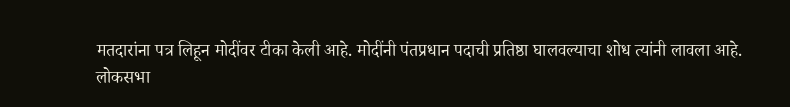मतदारांना पत्र लिहून मोदींवर टीका केली आहे. मोदींनी पंतप्रधान पदाची प्रतिष्ठा घालवल्याचा शोध त्यांनी लावला आहे.
लोकसभा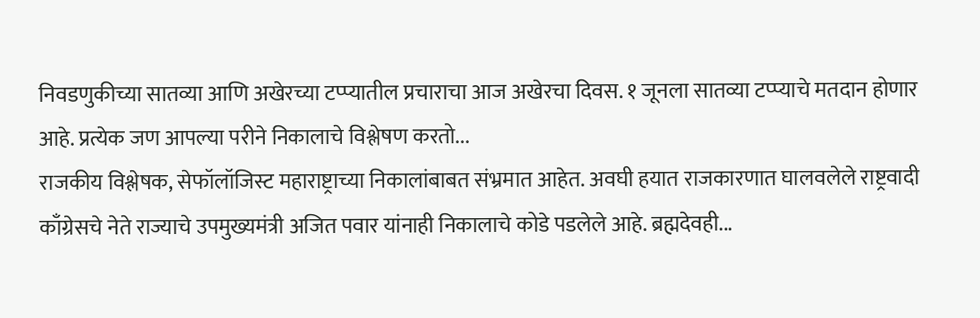निवडणुकीच्या सातव्या आणि अखेरच्या टप्प्यातील प्रचाराचा आज अखेरचा दिवस. १ जूनला सातव्या टप्प्याचे मतदान होणार आहे. प्रत्येक जण आपल्या परीने निकालाचे विश्लेषण करतो...
राजकीय विश्लेषक, सेफॉलॉजिस्ट महाराष्ट्राच्या निकालांबाबत संभ्रमात आहेत. अवघी हयात राजकारणात घालवलेले राष्ट्रवादी काँग्रेसचे नेते राज्याचे उपमुख्यमंत्री अजित पवार यांनाही निकालाचे कोडे पडलेले आहे. ब्रह्मदेवही...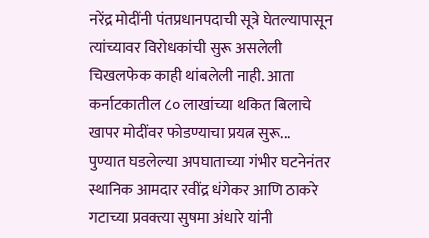नरेंद्र मोदींनी पंतप्रधानपदाची सूत्रे घेतल्यापासून त्यांच्यावर विरोधकांची सुरू असलेली चिखलफेक काही थांबलेली नाही. आता कर्नाटकातील ८० लाखांच्या थकित बिलाचे खापर मोदींवर फोडण्याचा प्रयत्न सुरू...
पुण्यात घडलेल्या अपघाताच्या गंभीर घटनेनंतर स्थानिक आमदार रवींद्र धंगेकर आणि ठाकरे गटाच्या प्रवक्त्या सुषमा अंधारे यांनी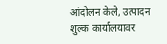आंदोलन केले, उत्पादन शुल्क कार्यालयावर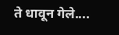ते धावून गेले....